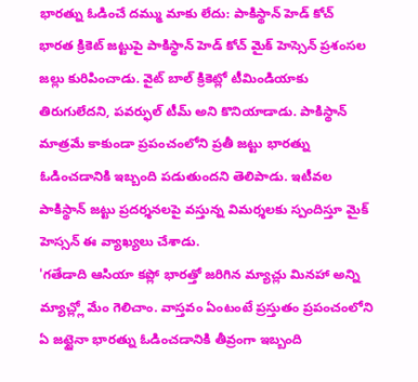భారత్ను ఓడించే దమ్ము మాకు లేదు: పాకిస్థాన్ హెడ్ కోచ్
భారత క్రికెట్ జట్టుపై పాకిస్థాన్ హెడ్ కోచ్ మైక్ హెస్సెన్ ప్రశంసల జల్లు కురిపించాడు. వైట్ బాల్ క్రికెట్లో టీమిండియాకు తిరుగులేదని, పవర్ఫుల్ టీమ్ అని కొనియాడాడు. పాకిస్థాన్ మాత్రమే కాకుండా ప్రపంచంలోని ప్రతీ జట్టు భారత్ను ఓడించడానికి ఇబ్బంది పడుతుందని తెలిపాడు. ఇటీవల పాకిస్థాన్ జట్టు ప్రదర్శనలపై వస్తున్న విమర్శలకు స్పందిస్తూ మైక్ హెస్సన్ ఈ వ్యాఖ్యలు చేశాడు.
'గతేడాది ఆసియా కప్లో భారత్తో జరిగిన మ్యాచ్లు మినహా అన్ని మ్యాచ్ల్లో మేం గెలిచాం. వాస్తవం ఏంటంటే ప్రస్తుతం ప్రపంచంలోని ఏ జట్టైనా భారత్ను ఓడించడానికి తీవ్రంగా ఇబ్బంది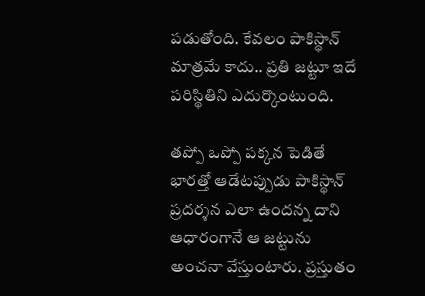పడుతోంది. కేవలం పాకిస్థాన్ మాత్రమే కాదు.. ప్రతి జట్టూ ఇదే పరిస్థితిని ఎదుర్కొంటుంది.

తప్పో ఒప్పో పక్కన పెడితే భారత్తో ఆడేటప్పుడు పాకిస్థాన్ ప్రదర్శన ఎలా ఉందన్న దాని ఆధారంగానే ఆ జట్టును అంచనా వేస్తుంటారు. ప్రస్తుతం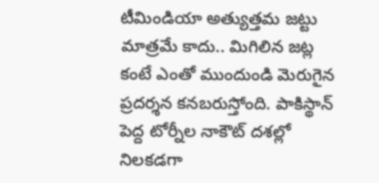టీమిండియా అత్యుత్తమ జట్టు మాత్రమే కాదు.. మిగిలిన జట్ల కంటే ఎంతో ముందుండి మెరుగైన ప్రదర్శన కనబరుస్తోంది. పాకిస్థాన్ పెద్ద టోర్నీల నాకౌట్ దశల్లో నిలకడగా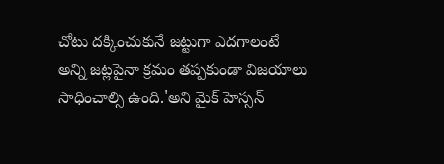చోటు దక్కించుకునే జట్టుగా ఎదగాలంటే అన్ని జట్లపైనా క్రమం తప్పకుండా విజయాలు సాధించాల్సి ఉంది.'అని మైక్ హెస్సన్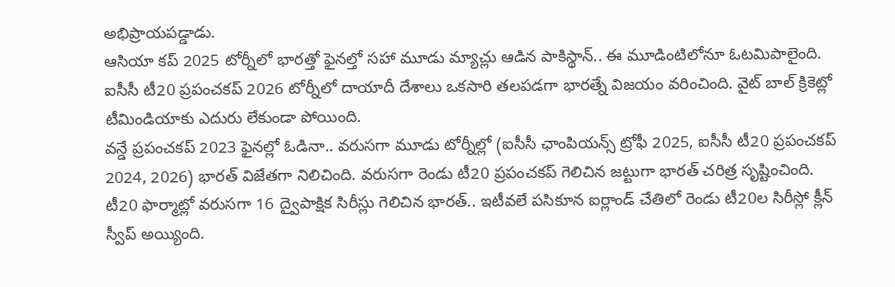అభిప్రాయపడ్డాడు.
ఆసియా కప్ 2025 టోర్నీలో భారత్తో ఫైనల్తో సహా మూడు మ్యాచ్లు ఆడిన పాకిస్థాన్.. ఈ మూడింటిలోనూ ఓటమిపాలైంది. ఐసీసీ టీ20 ప్రపంచకప్ 2026 టోర్నీలో దాయాదీ దేశాలు ఒకసారి తలపడగా భారత్నే విజయం వరించింది. వైట్ బాల్ క్రికెట్లో టీమిండియాకు ఎదురు లేకుండా పోయింది.
వన్డే ప్రపంచకప్ 2023 ఫైనల్లో ఓడినా.. వరుసగా మూడు టోర్నీల్లో (ఐసీసీ ఛాంపియన్స్ ట్రోఫీ 2025, ఐసీసీ టీ20 ప్రపంచకప్ 2024, 2026) భారత్ విజేతగా నిలిచింది. వరుసగా రెండు టీ20 ప్రపంచకప్ గెలిచిన జట్టుగా భారత్ చరిత్ర సృష్టించింది. టీ20 ఫార్మాట్లో వరుసగా 16 ద్వైపాక్షిక సిరీస్లు గెలిచిన భారత్.. ఇటీవలే పసికూన ఐర్లాండ్ చేతిలో రెండు టీ20ల సిరీస్లో క్లీన్ స్వీప్ అయ్యింది.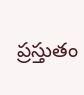ప్రస్తుతం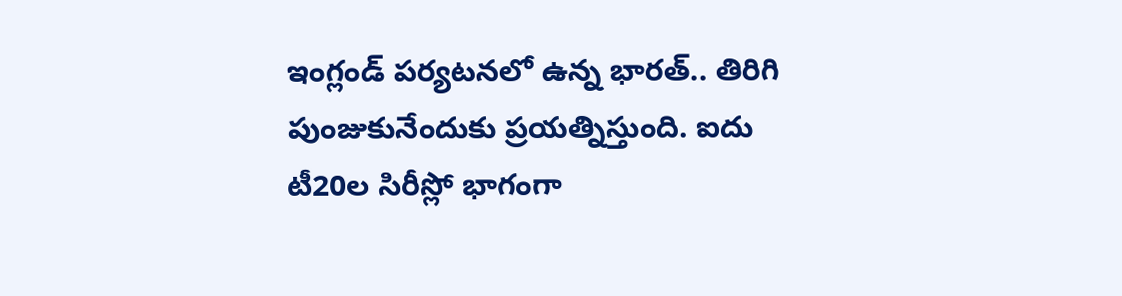ఇంగ్లండ్ పర్యటనలో ఉన్న భారత్.. తిరిగి పుంజుకునేందుకు ప్రయత్నిస్తుంది. ఐదు టీ20ల సిరీస్లో భాగంగా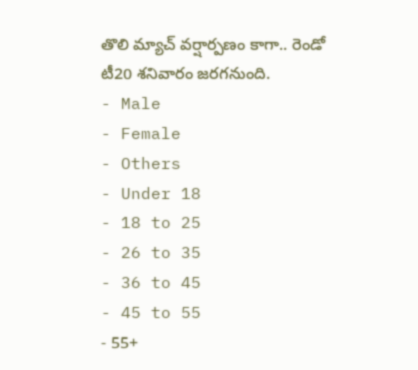తొలి మ్యాచ్ వర్షార్పణం కాగా.. రెండో టీ20 శనివారం జరగనుంది.
- Male
- Female
- Others
- Under 18
- 18 to 25
- 26 to 35
- 36 to 45
- 45 to 55
- 55+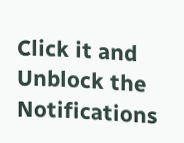Click it and Unblock the Notifications